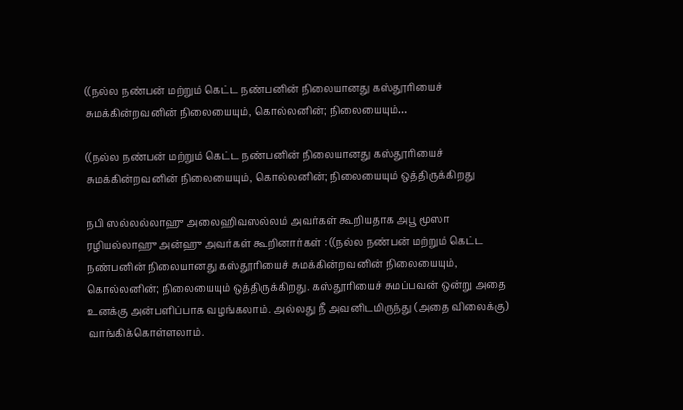((நல்ல நண்பன் மற்றும் கெட்ட நண்பனின் நிலையானது கஸ்தூரியைச் சுமக்கின்றவனின் நிலையையும், கொல்லனின்; நிலையையும்…

((நல்ல நண்பன் மற்றும் கெட்ட நண்பனின் நிலையானது கஸ்தூரியைச் சுமக்கின்றவனின் நிலையையும், கொல்லனின்; நிலையையும் ஒத்திருக்கிறது

நபி ஸல்லல்லாஹு அலைஹிவஸல்லம் அவர்கள் கூறியதாக அபூ மூஸா ரழியல்லாஹு அன்ஹு அவர்கள் கூறினார்கள் : ((நல்ல நண்பன் மற்றும் கெட்ட நண்பனின் நிலையானது கஸ்தூரியைச் சுமக்கின்றவனின் நிலையையும், கொல்லனின்; நிலையையும் ஒத்திருக்கிறது. கஸ்தூரியைச் சுமப்பவன் ஒன்று அதை உனக்கு அன்பளிப்பாக வழங்கலாம். அல்லது நீ அவனிடமிருந்து (அதை விலைக்கு) வாங்கிக்கொள்ளலாம்.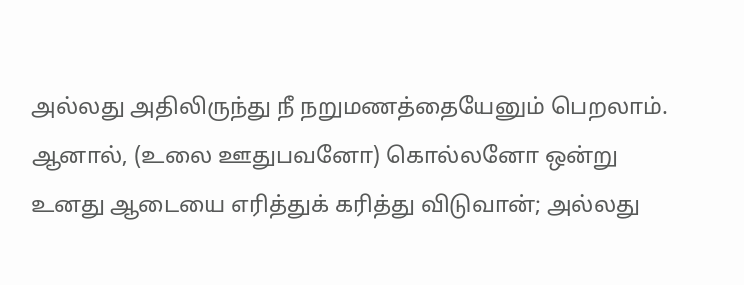அல்லது அதிலிருந்து நீ நறுமணத்தையேனும் பெறலாம். ஆனால், (உலை ஊதுபவனோ) கொல்லனோ ஒன்று உனது ஆடையை எரித்துக் கரித்து விடுவான்; அல்லது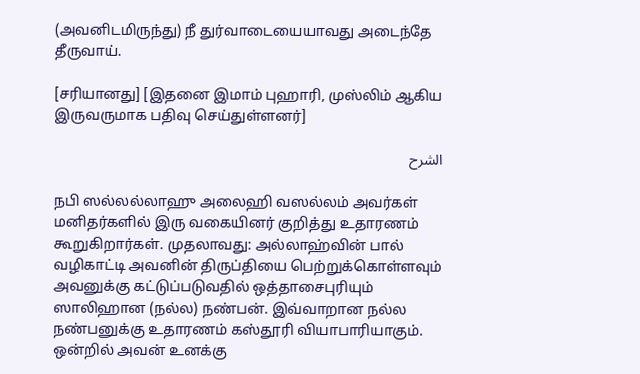(அவனிடமிருந்து) நீ துர்வாடையையாவது அடைந்தே தீருவாய்.

[சரியானது] [இதனை இமாம் புஹாரி, முஸ்லிம் ஆகிய இருவருமாக பதிவு செய்துள்ளனர்]

الشرح

நபி ஸல்லல்லாஹு அலைஹி வஸல்லம் அவர்கள் மனிதர்களில் இரு வகையினர் குறித்து உதாரணம் கூறுகிறார்கள். முதலாவது: அல்லாஹ்வின் பால் வழிகாட்டி அவனின் திருப்தியை பெற்றுக்கொள்ளவும் அவனுக்கு கட்டுப்படுவதில் ஒத்தாசைபுரியும் ஸாலிஹான (நல்ல) நண்பன். இவ்வாறான நல்ல நண்பனுக்கு உதாரணம் கஸ்தூரி வியாபாரியாகும். ஒன்றில் அவன் உனக்கு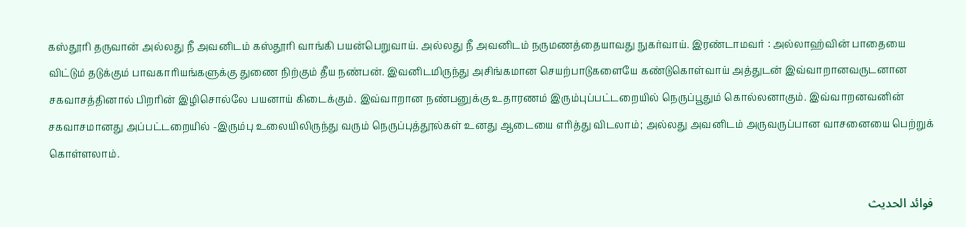கஸ்தூரி தருவான் அல்லது நீ அவனிடம் கஸ்தூரி வாங்கி பயன்பெறுவாய். அல்லது நீ அவனிடம் நருமணத்தையாவது நுகர்வாய். இரண்டாமவர் : அல்லாஹ்வின் பாதையை விட்டும் தடுக்கும் பாவகாரியங்களுக்கு துணை நிற்கும் தீய நண்பன். இவனிடமிருந்து அசிங்கமான செயற்பாடுகளையே கண்டுகொள்வாய் அத்துடன் இவ்வாறானவருடனான சகவாசத்தினால் பிறரின் இழிசொல்லே பயனாய் கிடைக்கும். இவ்வாறான நண்பனுக்கு உதாரணம் இரும்புப்பட்டறையில் நெருப்பூதும் கொல்லனாகும். இவ்வாறனவனின் சகவாசமானது அப்பட்டறையில் -இரும்பு உலையிலிருந்து வரும் நெருப்புத்தூல்கள் உனது ஆடையை எரித்து விடலாம்; அல்லது அவனிடம் அருவருப்பான வாசனையை பெற்றுக் கொள்ளலாம்.

فوائد الحديث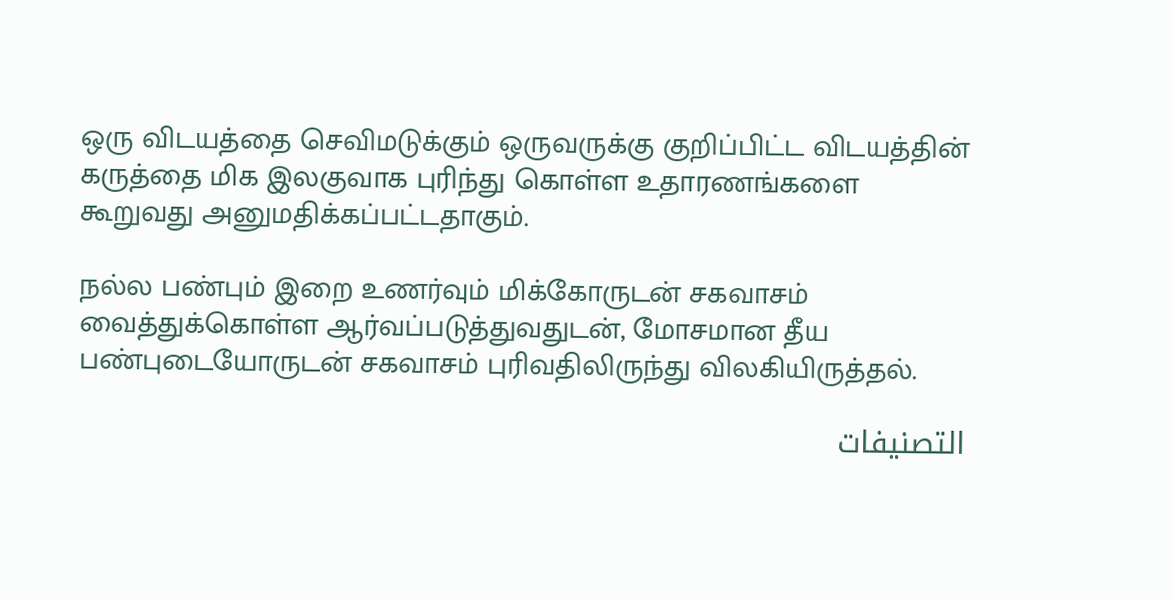ஒரு விடயத்தை செவிமடுக்கும் ஒருவருக்கு குறிப்பிட்ட விடயத்தின் கருத்தை மிக இலகுவாக புரிந்து கொள்ள உதாரணங்களை கூறுவது அனுமதிக்கப்பட்டதாகும்.

நல்ல பண்பும் இறை உணர்வும் மிக்கோருடன் சகவாசம் வைத்துக்கொள்ள ஆர்வப்படுத்துவதுடன், மோசமான தீய பண்புடையோருடன் சகவாசம் புரிவதிலிருந்து விலகியிருத்தல்.

التصنيفات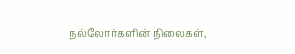நல்லோர்களின் நிலைகள்,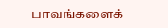பாவங்களைக்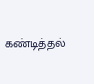கண்டித்தல்